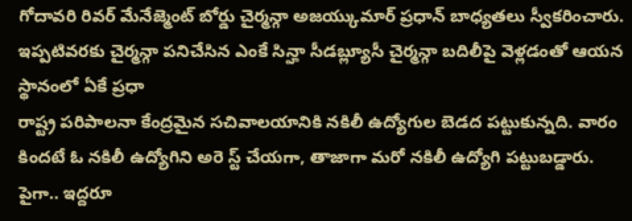గోదావరి రివర్ మేనేజ్మెంట్ బోర్డు చైర్మన్గా అజయ్కుమార్ ప్రధాన్ బాధ్యతలు స్వీకరించారు. ఇప్పటివరకు చైర్మన్గా పనిచేసిన ఎంకే సిన్హా సీడబ్ల్యూసీ చైర్మన్గా బదిలీపై వెళ్లడంతో ఆయన స్థానంలో ఏకే ప్రధా
రాష్ట్ర పరిపాలనా కేంద్రమైన సచివాలయానికి నకిలీ ఉద్యోగుల బెడద పట్టుకున్నది. వారం కిందటే ఓ నకిలీ ఉద్యోగిని అరె స్ట్ చేయగా, తాజాగా మరో నకిలీ ఉద్యోగి పట్టుబడ్డారు. పైగా.. ఇద్దరూ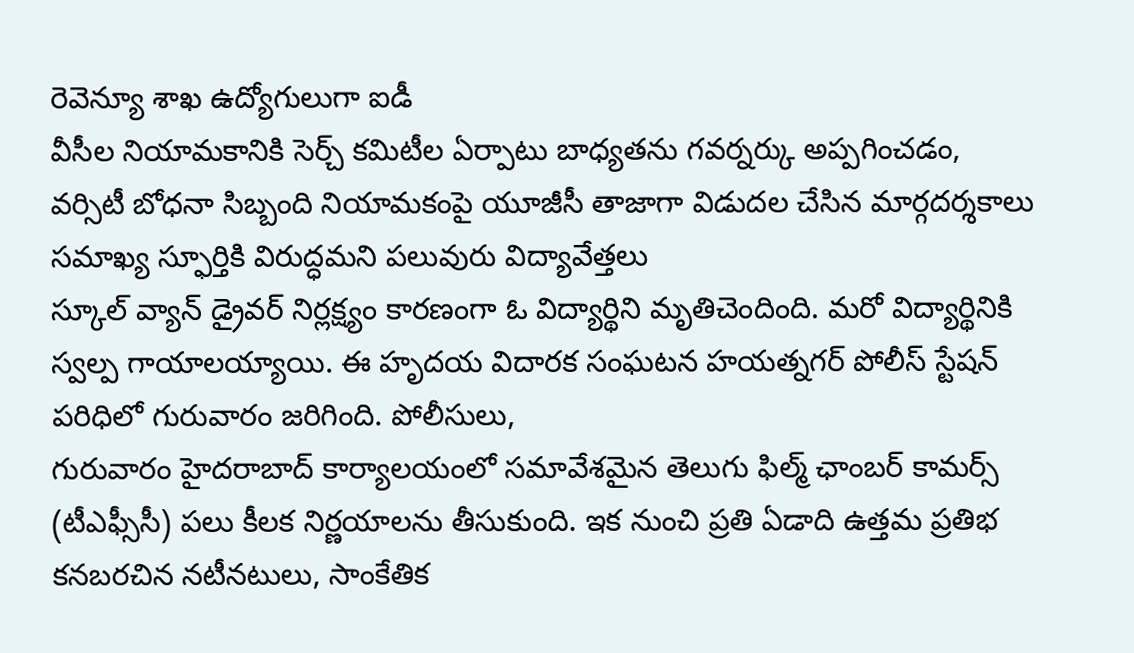రెవెన్యూ శాఖ ఉద్యోగులుగా ఐడీ
వీసీల నియామకానికి సెర్చ్ కమిటీల ఏర్పాటు బాధ్యతను గవర్నర్కు అప్పగించడం, వర్సిటీ బోధనా సిబ్బంది నియామకంపై యూజీసీ తాజాగా విడుదల చేసిన మార్గదర్శకాలు సమాఖ్య స్ఫూర్తికి విరుద్ధమని పలువురు విద్యావేత్తలు
స్కూల్ వ్యాన్ డ్రైవర్ నిర్లక్ష్యం కారణంగా ఓ విద్యార్థిని మృతిచెందింది. మరో విద్యార్థినికి స్వల్ప గాయాలయ్యాయి. ఈ హృదయ విదారక సంఘటన హయత్నగర్ పోలీస్ స్టేషన్ పరిధిలో గురువారం జరిగింది. పోలీసులు,
గురువారం హైదరాబాద్ కార్యాలయంలో సమావేశమైన తెలుగు ఫిల్మ్ ఛాంబర్ కామర్స్ (టీఎఫ్సీసీ) పలు కీలక నిర్ణయాలను తీసుకుంది. ఇక నుంచి ప్రతి ఏడాది ఉత్తమ ప్రతిభ కనబరచిన నటీనటులు, సాంకేతిక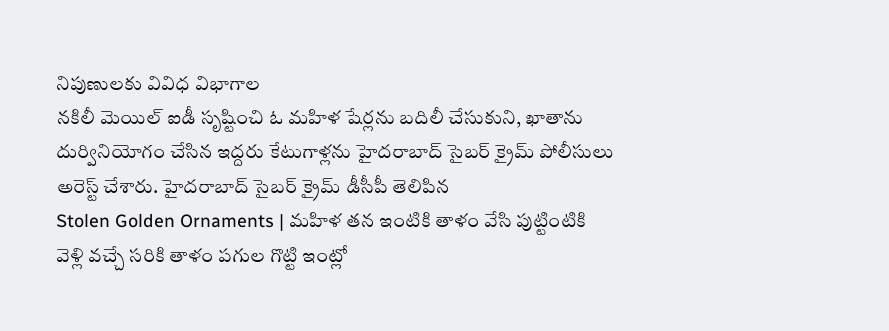నిపుణులకు వివిధ విభాగాల
నకిలీ మెయిల్ ఐడీ సృష్టించి ఓ మహిళ షేర్లను బదిలీ చేసుకుని, ఖాతాను దుర్వినియోగం చేసిన ఇద్దరు కేటుగాళ్లను హైదరాబాద్ సైబర్ క్రైమ్ పోలీసులు అరెస్ట్ చేశారు. హైదరాబాద్ సైబర్ క్రైమ్ డీసీపీ తెలిపిన
Stolen Golden Ornaments | మహిళ తన ఇంటికి తాళం వేసి పుట్టింటికి వెళ్లి వచ్చే సరికి తాళం పగుల గొట్టి ఇంట్లో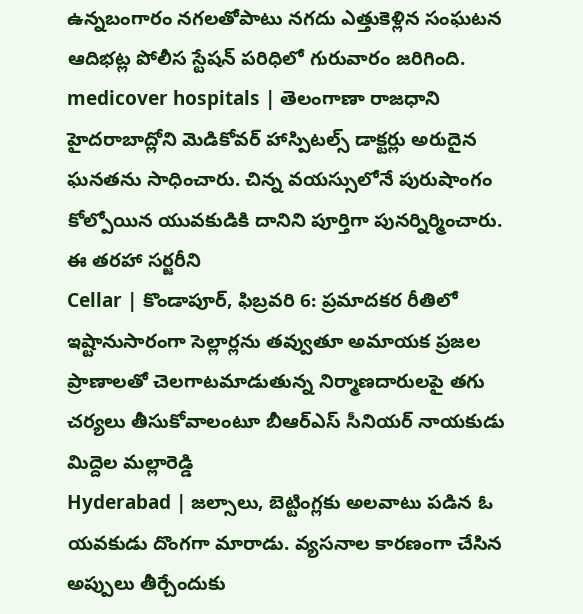ఉన్నబంగారం నగలతోపాటు నగదు ఎత్తుకెళ్లిన సంఘటన ఆదిభట్ల పోలీస స్టేషన్ పరిధిలో గురువారం జరిగింది.
medicover hospitals | తెలంగాణా రాజధాని హైదరాబాద్లోని మెడికోవర్ హాస్పిటల్స్ డాక్టర్లు అరుదైన ఘనతను సాధించారు. చిన్న వయస్సులోనే పురుషాంగం కోల్పోయిన యువకుడికి దానిని పూర్తిగా పునర్నిర్మించారు. ఈ తరహా సర్జరీని
Cellar | కొండాపూర్, ఫిబ్రవరి 6: ప్రమాదకర రీతిలో ఇష్టానుసారంగా సెల్లార్లను తవ్వుతూ అమాయక ప్రజల ప్రాణాలతో చెలగాటమాడుతున్న నిర్మాణదారులపై తగు చర్యలు తీసుకోవాలంటూ బీఆర్ఎస్ సీనియర్ నాయకుడు మిద్దెల మల్లారెడ్డి
Hyderabad | జల్సాలు, బెట్టింగ్లకు అలవాటు పడిన ఓ యవకుడు దొంగగా మారాడు. వ్యసనాల కారణంగా చేసిన అప్పులు తీర్చేందుకు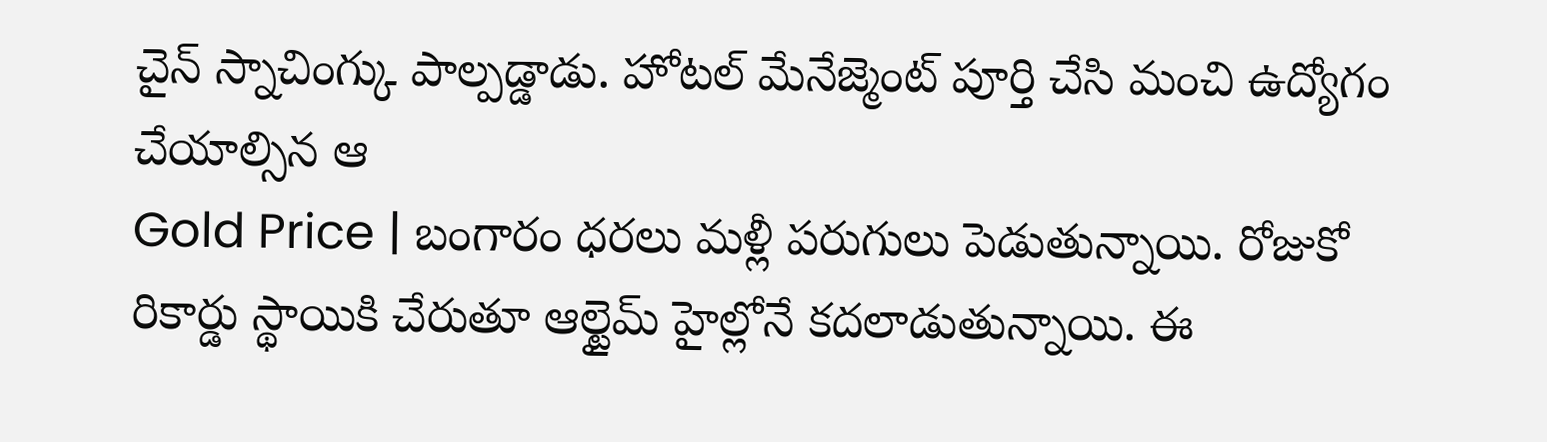చైన్ స్నాచింగ్కు పాల్పడ్డాడు. హోటల్ మేనేజ్మెంట్ పూర్తి చేసి మంచి ఉద్యోగం చేయాల్సిన ఆ
Gold Price | బంగారం ధరలు మళ్లీ పరుగులు పెడుతున్నాయి. రోజుకో రికార్డు స్థాయికి చేరుతూ ఆల్టైమ్ హైల్లోనే కదలాడుతున్నాయి. ఈ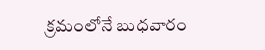క్రమంలోనే బుధవారం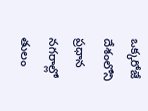ఒక్కరోజే దేశంలోని ప్రధాన నగరాల్లో తులం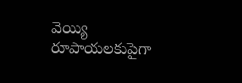వెయ్యి రూపాయలకుపైగా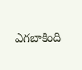ఎగబాకింది